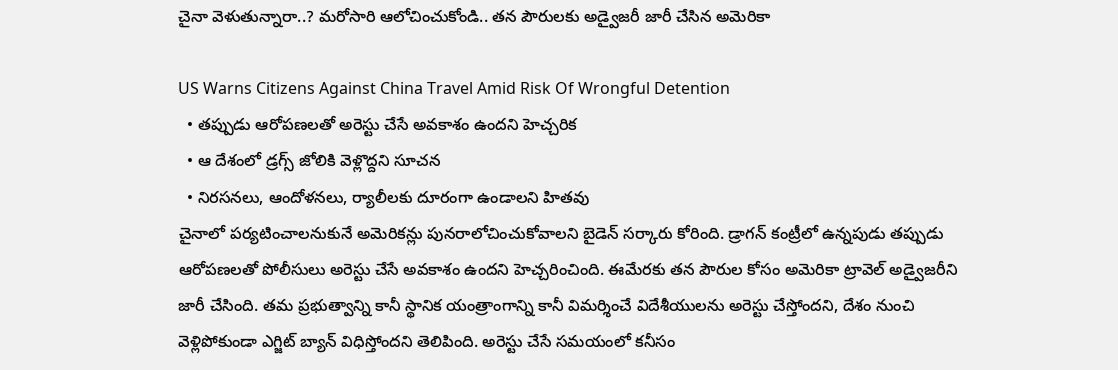చైనా వెళుతున్నారా..? మరోసారి ఆలోచించుకోండి.. తన పౌరులకు అడ్వైజరీ జారీ చేసిన అమెరికా

US Warns Citizens Against China Travel Amid Risk Of Wrongful Detention
  • తప్పుడు ఆరోపణలతో అరెస్టు చేసే అవకాశం ఉందని హెచ్చరిక
  • ఆ దేశంలో డ్రగ్స్ జోలికి వెళ్లొద్దని సూచన
  • నిరసనలు, ఆందోళనలు, ర్యాలీలకు దూరంగా ఉండాలని హితవు
చైనాలో పర్యటించాలనుకునే అమెరికన్లు పునరాలోచించుకోవాలని బైడెన్ సర్కారు కోరింది. డ్రాగన్ కంట్రీలో ఉన్నపుడు తప్పుడు ఆరోపణలతో పోలీసులు అరెస్టు చేసే అవకాశం ఉందని హెచ్చరించింది. ఈమేరకు తన పౌరుల కోసం అమెరికా ట్రావెల్ అడ్వైజరీని జారీ చేసింది. తమ ప్రభుత్వాన్ని కానీ స్థానిక యంత్రాంగాన్ని కానీ విమర్శించే విదేశీయులను అరెస్టు చేస్తోందని, దేశం నుంచి వెళ్లిపోకుండా ఎగ్జిట్ బ్యాన్ విధిస్తోందని తెలిపింది. అరెస్టు చేసే సమయంలో కనీసం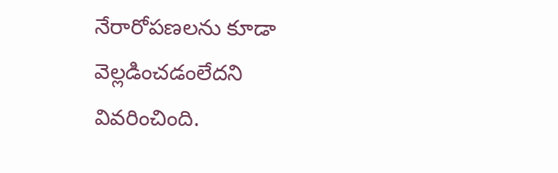నేరారోపణలను కూడా వెల్లడించడంలేదని వివరించింది.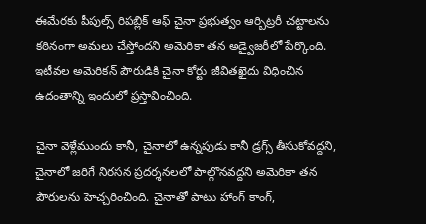ఈమేరకు పీపుల్స్ రిపబ్లిక్ ఆఫ్ చైనా ప్రభుత్వం ఆర్బిట్రరీ చట్టాలను కఠినంగా అమలు చేస్తోందని అమెరికా తన అడ్వైజరీలో పేర్కొంది. ఇటీవల అమెరికన్ పౌరుడికి చైనా కోర్టు జీవితఖైదు విధించిన ఉదంతాన్ని ఇందులో ప్రస్తావించింది.

చైనా వెళ్లేముందు కానీ, చైనాలో ఉన్నపుడు కానీ డ్రగ్స్ తీసుకోవద్దని, చైనాలో జరిగే నిరసన ప్రదర్శనలలో పాల్గొనవద్దని అమెరికా తన పౌరులను హెచ్చరించింది. చైనాతో పాటు హాంగ్ కాంగ్,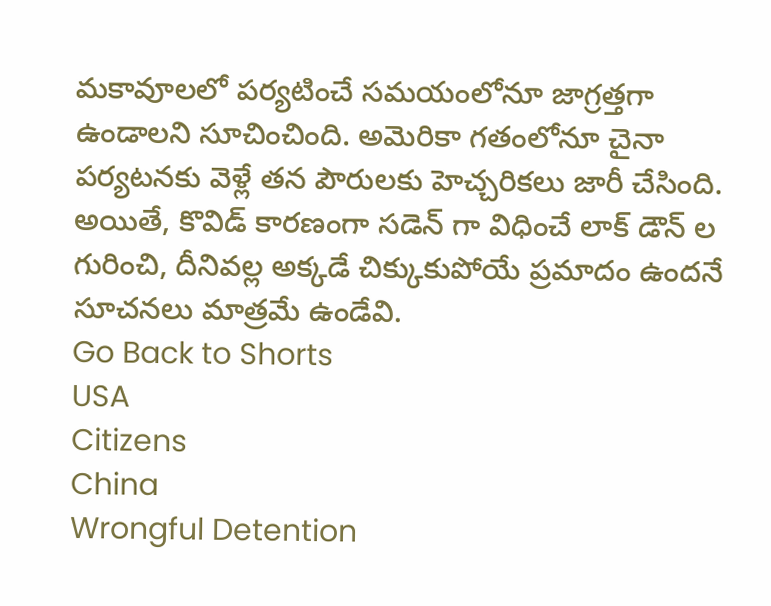మకావూలలో పర్యటించే సమయంలోనూ జాగ్రత్తగా ఉండాలని సూచించింది. అమెరికా గతంలోనూ చైనా పర్యటనకు వెళ్లే తన పౌరులకు హెచ్చరికలు జారీ చేసింది. అయితే, కొవిడ్ కారణంగా సడెన్ గా విధించే లాక్ డౌన్ ల గురించి, దీనివల్ల అక్కడే చిక్కుకుపోయే ప్రమాదం ఉందనే సూచనలు మాత్రమే ఉండేవి.
Go Back to Shorts
USA
Citizens
China
Wrongful Detention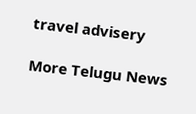travel advisery

More Telugu News